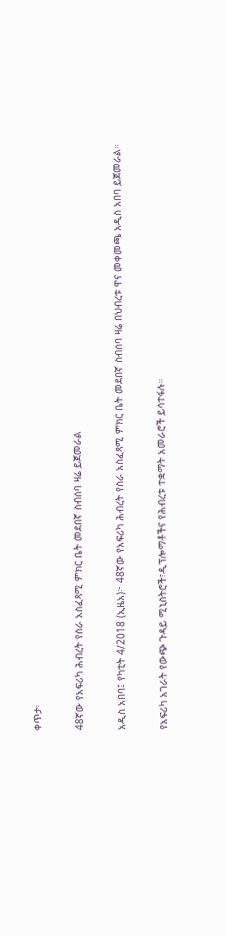ቀጥታ፡

48ኛው የአፍሪካ ሕብረት የስራ አስፈጻሚ ምክር ቤት መደበኛ ስብሰባ ዛሬ ይጀመራል

አዲስ አበባ፤ የካቲት 4/2018 (ኢዜአ)፦ 48ኛው የአፍሪካ ሕብረት የስራ አስፈጻሚ ምክር ቤት መደበኛ ስብሰባ ዛሬ በህብረቱ ዋና መቀመጫ አዲስ አበባ ይጀመራል።

የአፍሪካ አገራት የውጭ ጉዳይ ሚኒስትሮች፣ዲፕሎማቶችና የሕብረቱ ተቋማት አመራሮች ይሳተፋሉ።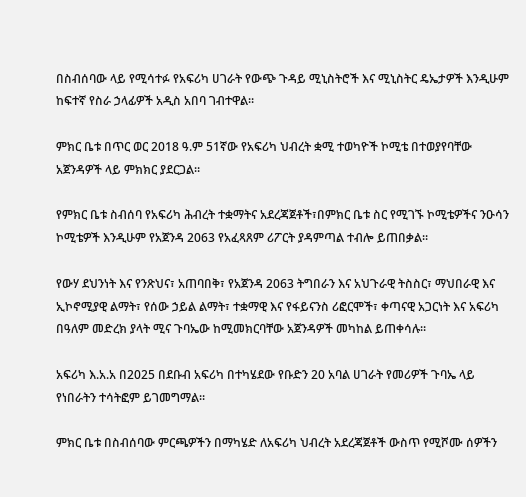በስብሰባው ላይ የሚሳተፉ የአፍሪካ ሀገራት የውጭ ጉዳይ ሚኒስትሮች እና ሚኒስትር ዴኤታዎች እንዲሁም ከፍተኛ የስራ ኃላፊዎች አዲስ አበባ ገብተዋል።

ምክር ቤቱ በጥር ወር 2018 ዓ.ም 51ኛው የአፍሪካ ህብረት ቋሚ ተወካዮች ኮሚቴ በተወያየባቸው አጀንዳዎች ላይ ምክክር ያደርጋል።

የምክር ቤቱ ስብሰባ የአፍሪካ ሕብረት ተቋማትና አደረጃጀቶች፣በምክር ቤቱ ስር የሚገኙ ኮሚቴዎችና ንዑሳን ኮሚቴዎች እንዲሁም የአጀንዳ 2063 የአፈጻጸም ሪፖርት ያዳምጣል ተብሎ ይጠበቃል።

የውሃ ደህንነት እና የንጽህና፣ አጠባበቅ፣ የአጀንዳ 2063 ትግበራን እና አህጉራዊ ትስስር፣ ማህበራዊ እና ኢኮኖሚያዊ ልማት፣ የሰው ኃይል ልማት፣ ተቋማዊ እና የፋይናንስ ሪፎርሞች፣ ቀጣናዊ አጋርነት እና አፍሪካ በዓለም መድረክ ያላት ሚና ጉባኤው ከሚመክርባቸው አጀንዳዎች መካከል ይጠቀሳሉ።

አፍሪካ እ.አ.አ በ2025 በደቡብ አፍሪካ በተካሄደው የቡድን 20 አባል ሀገራት የመሪዎች ጉባኤ ላይ የነበራትን ተሳትፎም ይገመግማል።

ምክር ቤቱ በስብሰባው ምርጫዎችን በማካሄድ ለአፍሪካ ህብረት አደረጃጀቶች ውስጥ የሚሾሙ ሰዎችን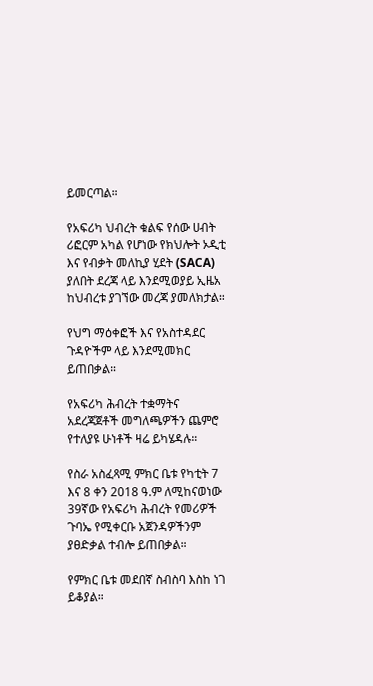ይመርጣል።

የአፍሪካ ህብረት ቁልፍ የሰው ሀብት ሪፎርም አካል የሆነው የክህሎት ኦዲቲ እና የብቃት መለኪያ ሂደት (SACA) ያለበት ደረጃ ላይ እንደሚወያይ ኢዜአ ከህብረቱ ያገኘው መረጃ ያመለክታል።

የህግ ማዕቀፎች እና የአስተዳደር ጉዳዮችም ላይ እንደሚመክር ይጠበቃል።

የአፍሪካ ሕብረት ተቋማትና አደረጃጀቶች መግለጫዎችን ጨምሮ የተለያዩ ሁነቶች ዛሬ ይካሄዳሉ።

የስራ አስፈጻሚ ምክር ቤቱ የካቲት 7 እና 8 ቀን 2018 ዓ.ም ለሚከናወነው 39ኛው የአፍሪካ ሕብረት የመሪዎች ጉባኤ የሚቀርቡ አጀንዳዎችንም ያፀድቃል ተብሎ ይጠበቃል።

የምክር ቤቱ መደበኛ ስብስባ እስከ ነገ ይቆያል።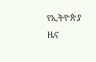የኢትዮጵያ ዜና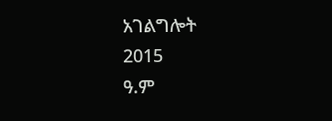አገልግሎት
2015
ዓ.ም